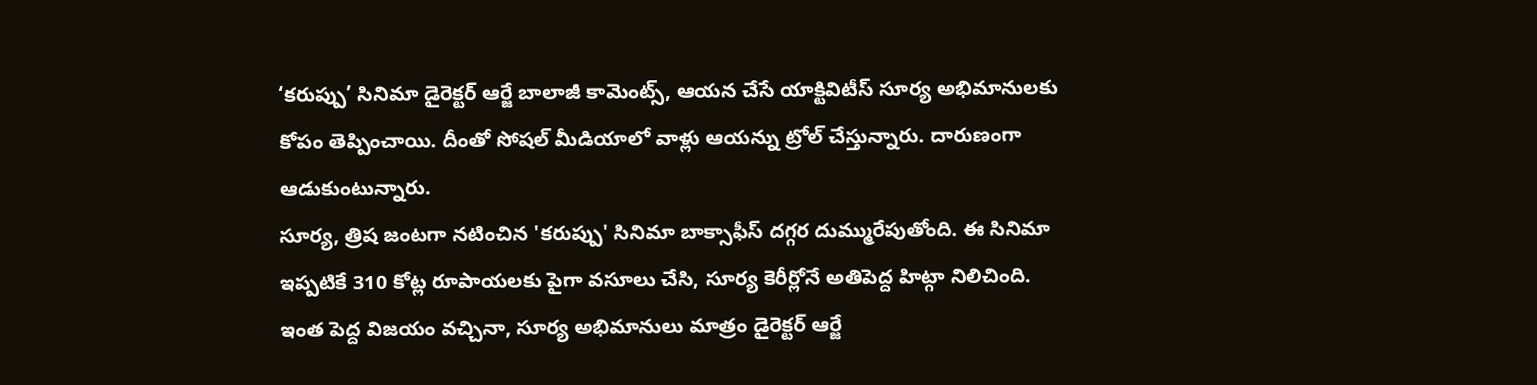‘కరుప్పు’ సినిమా డైరెక్టర్ ఆర్జే బాలాజీ కామెంట్స్, ఆయన చేసే యాక్టివిటీస్ సూర్య అభిమానులకు కోపం తెప్పించాయి. దీంతో సోషల్ మీడియాలో వాళ్లు ఆయన్ను ట్రోల్ చేస్తున్నారు. దారుణంగా ఆడుకుంటున్నారు.
సూర్య, త్రిష జంటగా నటించిన 'కరుప్పు' సినిమా బాక్సాఫీస్ దగ్గర దుమ్మురేపుతోంది. ఈ సినిమా ఇప్పటికే 310 కోట్ల రూపాయలకు పైగా వసూలు చేసి, సూర్య కెరీర్లోనే అతిపెద్ద హిట్గా నిలిచింది. ఇంత పెద్ద విజయం వచ్చినా, సూర్య అభిమానులు మాత్రం డైరెక్టర్ ఆర్జే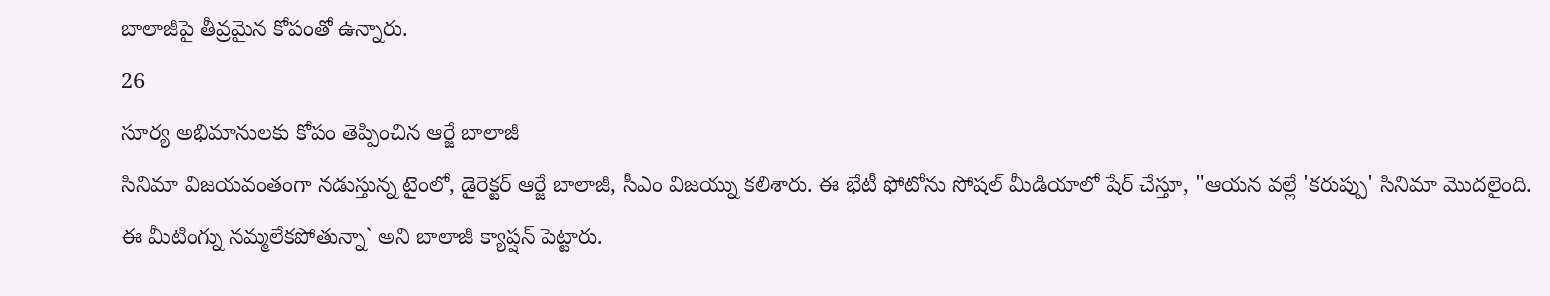బాలాజీపై తీవ్రమైన కోపంతో ఉన్నారు.
26
సూర్య అభిమానులకు కోపం తెప్పించిన ఆర్జే బాలాజీ
సినిమా విజయవంతంగా నడుస్తున్న టైంలో, డైరెక్టర్ ఆర్జే బాలాజీ, సీఎం విజయ్ను కలిశారు. ఈ భేటీ ఫోటోను సోషల్ మీడియాలో షేర్ చేస్తూ, "ఆయన వల్లే 'కరుప్పు' సినిమా మొదలైంది. ఈ మీటింగ్ను నమ్మలేకపోతున్నా` అని బాలాజీ క్యాప్షన్ పెట్టారు.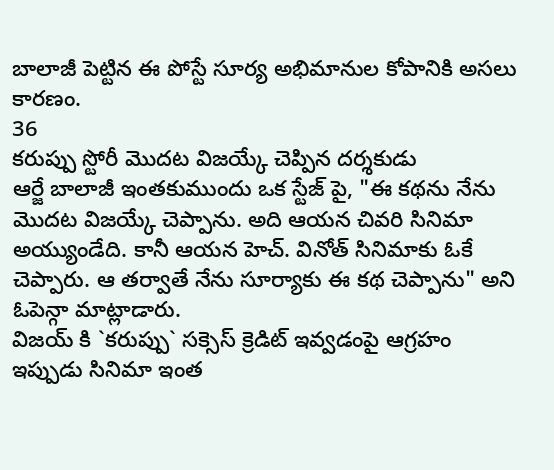బాలాజీ పెట్టిన ఈ పోస్టే సూర్య అభిమానుల కోపానికి అసలు కారణం.
36
కరుప్పు స్టోరీ మొదట విజయ్కే చెప్పిన దర్శకుడు
ఆర్జే బాలాజీ ఇంతకుముందు ఒక స్టేజ్ పై, "ఈ కథను నేను మొదట విజయ్కే చెప్పాను. అది ఆయన చివరి సినిమా అయ్యుండేది. కానీ ఆయన హెచ్. వినోత్ సినిమాకు ఓకే చెప్పారు. ఆ తర్వాతే నేను సూర్యాకు ఈ కథ చెప్పాను" అని ఓపెన్గా మాట్లాడారు.
విజయ్ కి `కరుప్పు` సక్సెస్ క్రెడిట్ ఇవ్వడంపై ఆగ్రహం
ఇప్పుడు సినిమా ఇంత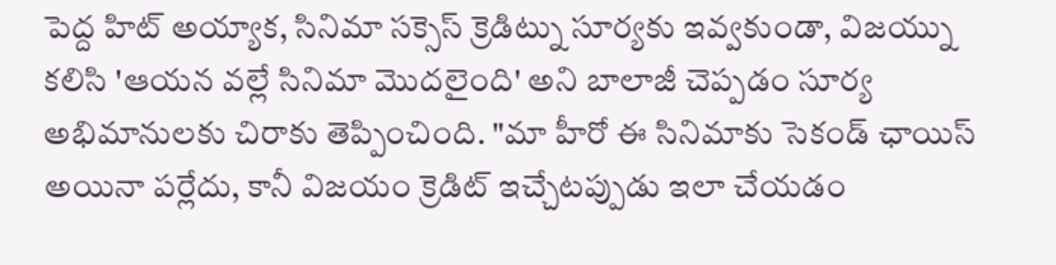పెద్ద హిట్ అయ్యాక, సినిమా సక్సెస్ క్రెడిట్ను సూర్యకు ఇవ్వకుండా, విజయ్ను కలిసి 'ఆయన వల్లే సినిమా మొదలైంది' అని బాలాజీ చెప్పడం సూర్య అభిమానులకు చిరాకు తెప్పించింది. "మా హీరో ఈ సినిమాకు సెకండ్ ఛాయిస్ అయినా పర్లేదు, కానీ విజయం క్రెడిట్ ఇచ్చేటప్పుడు ఇలా చేయడం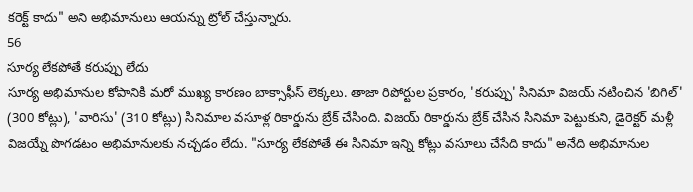కరెక్ట్ కాదు" అని అభిమానులు ఆయన్ను ట్రోల్ చేస్తున్నారు.
56
సూర్య లేకపోతే కరుప్పు లేదు
సూర్య అభిమానుల కోపానికి మరో ముఖ్య కారణం బాక్సాఫీస్ లెక్కలు. తాజా రిపోర్టుల ప్రకారం, 'కరుప్పు' సినిమా విజయ్ నటించిన 'బిగిల్' (300 కోట్లు), 'వారిసు' (310 కోట్లు) సినిమాల వసూళ్ల రికార్డును బ్రేక్ చేసింది. విజయ్ రికార్డును బ్రేక్ చేసిన సినిమా పెట్టుకుని, డైరెక్టర్ మళ్లీ విజయ్నే పొగడటం అభిమానులకు నచ్చడం లేదు. "సూర్య లేకపోతే ఈ సినిమా ఇన్ని కోట్లు వసూలు చేసేది కాదు" అనేది అభిమానుల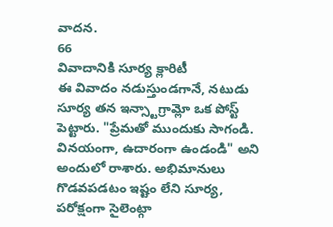వాదన.
66
వివాదానికి సూర్య క్లారిటీ
ఈ వివాదం నడుస్తుండగానే, నటుడు సూర్య తన ఇన్స్టాగ్రామ్లో ఒక పోస్ట్ పెట్టారు. "ప్రేమతో ముందుకు సాగండి. వినయంగా, ఉదారంగా ఉండండి" అని అందులో రాశారు. అభిమానులు గొడవపడటం ఇష్టం లేని సూర్య, పరోక్షంగా సైలెంట్గా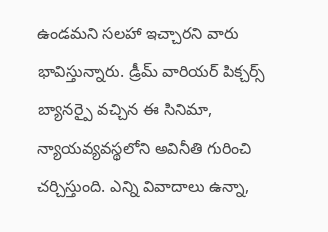ఉండమని సలహా ఇచ్చారని వారు భావిస్తున్నారు. డ్రీమ్ వారియర్ పిక్చర్స్ బ్యానర్పై వచ్చిన ఈ సినిమా, న్యాయవ్యవస్థలోని అవినీతి గురించి చర్చిస్తుంది. ఎన్ని వివాదాలు ఉన్నా,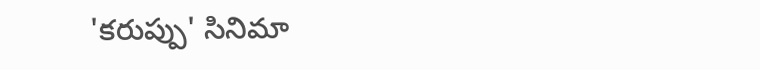'కరుప్పు' సినిమా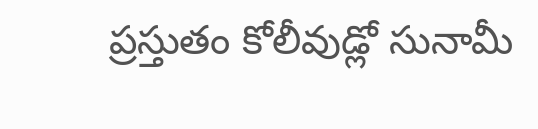ప్రస్తుతం కోలీవుడ్లో సునామీ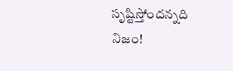సృష్టిస్తోందన్నది నిజం!